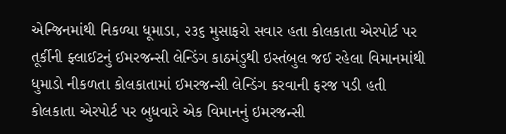એન્જિનમાંથી નિકળ્યા ધૂમાડા, ૨૩૬ મુસાફરો સવાર હતા કોલકાતા એરપોર્ટ પર તૂર્કીની ફ્લાઈટનું ઈમરજન્સી લેન્ડિંગ કાઠમંડુથી ઇસ્તંબુલ જઈ રહેલા વિમાનમાંથી ધુમાડો નીકળતા કોલકાતામાં ઈમરજન્સી લેન્ડિંગ કરવાની ફરજ પડી હતી
કોલકાતા એરપોર્ટ પર બુધવારે એક વિમાનનું ઇમરજન્સી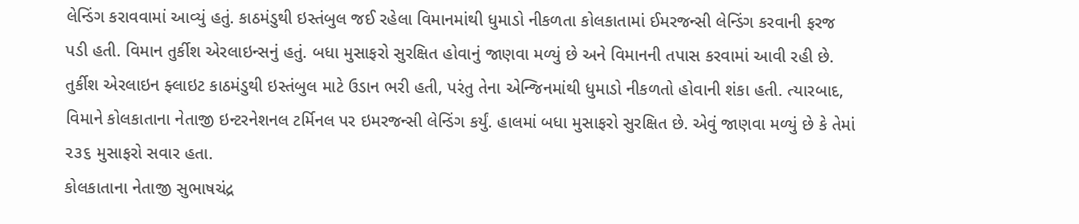લેન્ડિંગ કરાવવામાં આવ્યું હતું. કાઠમંડુથી ઇસ્તંબુલ જઈ રહેલા વિમાનમાંથી ધુમાડો નીકળતા કોલકાતામાં ઈમરજન્સી લેન્ડિંગ કરવાની ફરજ પડી હતી. વિમાન તુર્કીશ એરલાઇન્સનું હતું. બધા મુસાફરો સુરક્ષિત હોવાનું જાણવા મળ્યું છે અને વિમાનની તપાસ કરવામાં આવી રહી છે.
તુર્કીશ એરલાઇન ફ્લાઇટ કાઠમંડુથી ઇસ્તંબુલ માટે ઉડાન ભરી હતી, પરંતુ તેના એન્જિનમાંથી ધુમાડો નીકળતો હોવાની શંકા હતી. ત્યારબાદ, વિમાને કોલકાતાના નેતાજી ઇન્ટરનેશનલ ટર્મિનલ પર ઇમરજન્સી લેન્ડિંગ કર્યું. હાલમાં બધા મુસાફરો સુરક્ષિત છે. એવું જાણવા મળ્યું છે કે તેમાં ૨૩૬ મુસાફરો સવાર હતા.
કોલકાતાના નેતાજી સુભાષચંદ્ર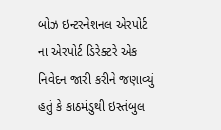બોઝ ઇન્ટરનેશનલ એરપોર્ટ ના એરપોર્ટ ડિરેક્ટરે એક નિવેદન જારી કરીને જણાવ્યું હતું કે કાઠમંડુથી ઇસ્તંબુલ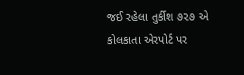જઈ રહેલા તુર્કીશ ૭૨૭ એ કોલકાતા એરપોર્ટ પર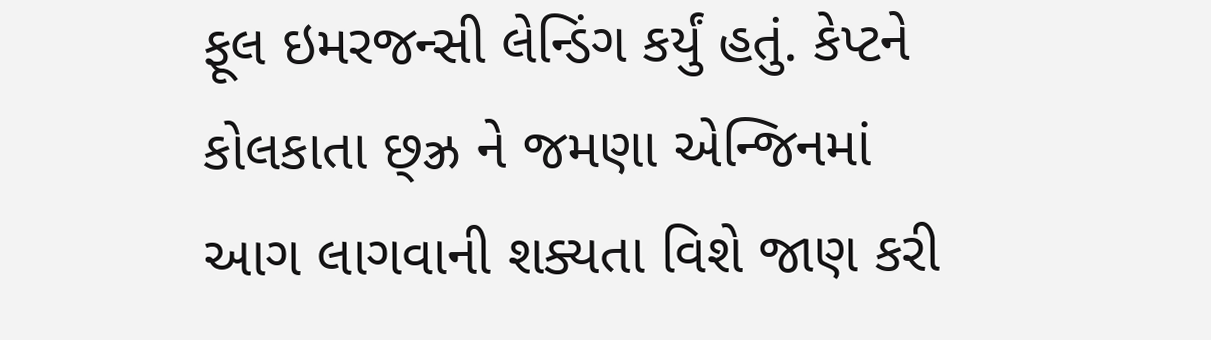ફૂલ ઇમરજન્સી લેન્ડિંગ કર્યું હતું. કેપ્ટને કોલકાતા છ્ઝ્ર ને જમણા એન્જિનમાં આગ લાગવાની શક્યતા વિશે જાણ કરી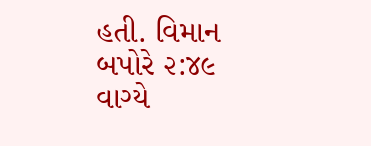હતી. વિમાન બપોરે ૨:૪૯ વાગ્યે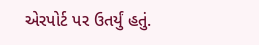એરપોર્ટ પર ઉતર્યું હતું.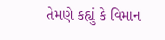તેમણે કહ્યું કે વિમાન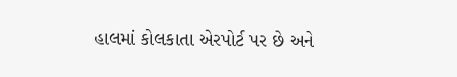હાલમાં કોલકાતા એરપોર્ટ પર છે અને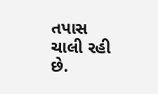તપાસ ચાલી રહી છે.